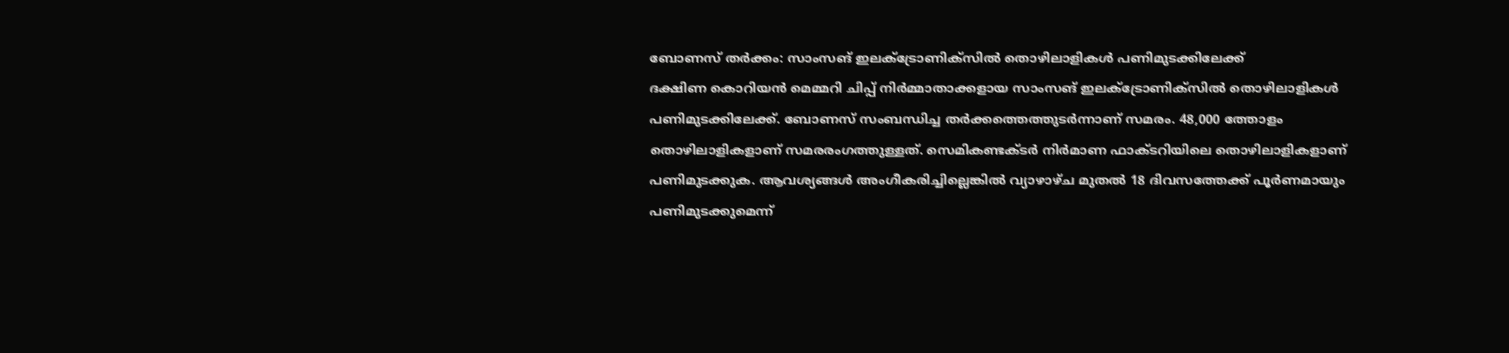ബോണസ് തർക്കം: സാംസങ് ഇലക്ട്രോണിക്സിൽ തൊഴിലാളികൾ പണിമുടക്കിലേക്ക്
ദക്ഷിണ കൊറിയൻ മെമ്മറി ചിപ്പ് നിർമ്മാതാക്കളായ സാംസങ് ഇലക്ട്രോണിക്സിൽ തൊഴിലാളികൾ പണിമുടക്കിലേക്ക്. ബോണസ് സംബന്ധിച്ച തർക്കത്തെത്തുടർന്നാണ് സമരം. 48,000 ത്തോളം തൊഴിലാളികളാണ് സമരരംഗത്തുള്ളത്. സെമികണ്ടക്ടർ നിർമാണ ഫാക്ടറിയിലെ തൊഴിലാളികളാണ് പണിമുടക്കുക. ആവശ്യങ്ങൾ അംഗീകരിച്ചില്ലെങ്കിൽ വ്യാഴാഴ്ച മുതൽ 18 ദിവസത്തേക്ക് പൂർണമായും പണിമുടക്കുമെന്ന്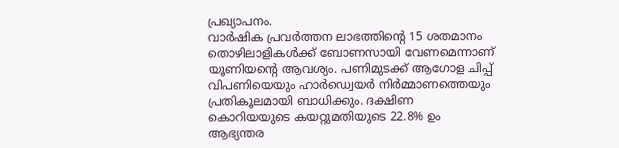പ്രഖ്യാപനം.
വാർഷിക പ്രവർത്തന ലാഭത്തിന്റെ 15 ശതമാനം തൊഴിലാളികൾക്ക് ബോണസായി വേണമെന്നാണ് യൂണിയന്റെ ആവശ്യം. പണിമുടക്ക് ആഗോള ചിപ്പ് വിപണിയെയും ഹാർഡ്വെയർ നിർമ്മാണത്തെയും പ്രതികൂലമായി ബാധിക്കും. ദക്ഷിണ കൊറിയയുടെ കയറ്റുമതിയുടെ 22.8% ഉം ആഭ്യന്തര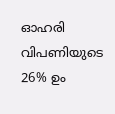ഓഹരി വിപണിയുടെ 26% ഉം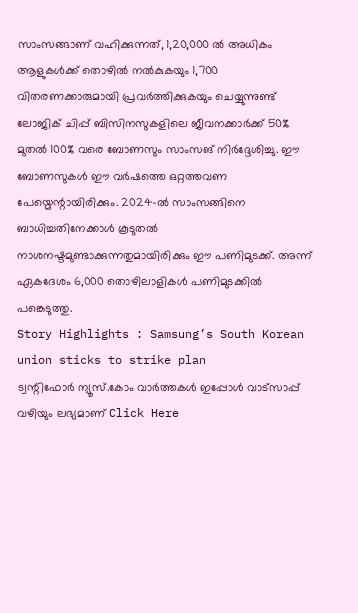സാംസങ്ങാണ് വഹിക്കുന്നത്, 1,20,000 ൽ അധികം ആളുകൾക്ക് തൊഴിൽ നൽകുകയും 1,700 വിതരണക്കാരുമായി പ്രവർത്തിക്കുകയും ചെയ്യുന്നുണ്ട്
ലോജിക് ചിപ്പ് ബിസിനസുകളിലെ ജീവനക്കാർക്ക് 50% മുതൽ 100% വരെ ബോണസും സാംസങ് നിർദ്ദേശിച്ചു. ഈ ബോണസുകൾ ഈ വർഷത്തെ ഒറ്റത്തവണ പേയ്മെന്റായിരിക്കും. 2024-ൽ സാംസങ്ങിനെ ബാധിച്ചതിനേക്കാൾ കൂടുതൽ നാശനഷ്ടമുണ്ടാക്കുന്നതുമായിരിക്കും ഈ പണിമുടക്ക്. അന്ന് ഏകദേശം 6,000 തൊഴിലാളികൾ പണിമുടക്കിൽ പങ്കെടുത്തു.
Story Highlights : Samsung’s South Korean union sticks to strike plan
ട്വന്റിഫോർ ന്യൂസ്.കോം വാർത്തകൾ ഇപ്പോൾ വാട്സാപ്പ് വഴിയും ലഭ്യമാണ് Click Here